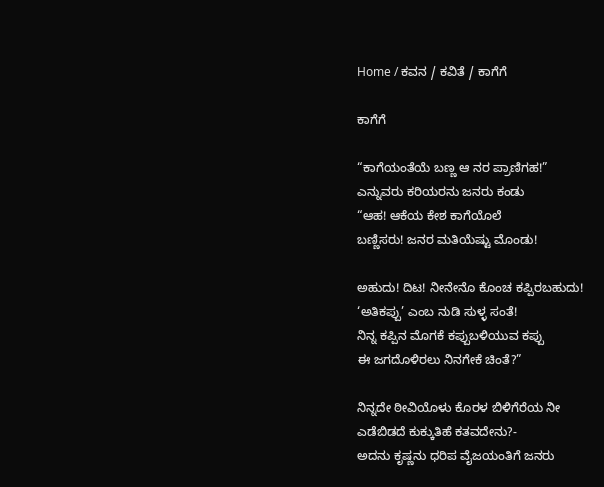Home / ಕವನ / ಕವಿತೆ / ಕಾಗೆಗೆ

ಕಾಗೆಗೆ

“ಕಾಗೆಯಂತೆಯೆ ಬಣ್ಣ ಆ ನರ ಪ್ರಾಣಿಗಹ!”
ಎನ್ನುವರು ಕರಿಯರನು ಜನರು ಕಂಡು
“ಆಹ! ಆಕೆಯ ಕೇಶ ಕಾಗೆಯೊಲೆ
ಬಣ್ಣಿಸರು! ಜನರ ಮತಿಯೆಷ್ಟು ಮೊಂಡು!

ಅಹುದು! ದಿಟ! ನೀನೇನೊ ಕೊಂಚ ಕಪ್ಪಿರಬಹುದು!
‘ಅತಿಕಪ್ಪು’ ಎಂಬ ನುಡಿ ಸುಳ್ಳ ಸಂತೆ!
ನಿನ್ನ ಕಪ್ಪಿನ ಮೊಗಕೆ ಕಪ್ಪುಬಳಿಯುವ ಕಪ್ಪು
ಈ ಜಗದೊಳಿರಲು ನಿನಗೇಕೆ ಚಿಂತೆ?”

ನಿನ್ನದೇ ಠೀವಿಯೊಳು ಕೊರಳ ಬಿಳಿಗೆರೆಯ ನೀ
ಎಡೆಬಿಡದೆ ಕುಕ್ಕುತಿಹೆ ಕತವದೇನು?-
ಅದನು ಕೃಷ್ಣನು ಧರಿಪ ವೈಜಯಂತಿಗೆ ಜನರು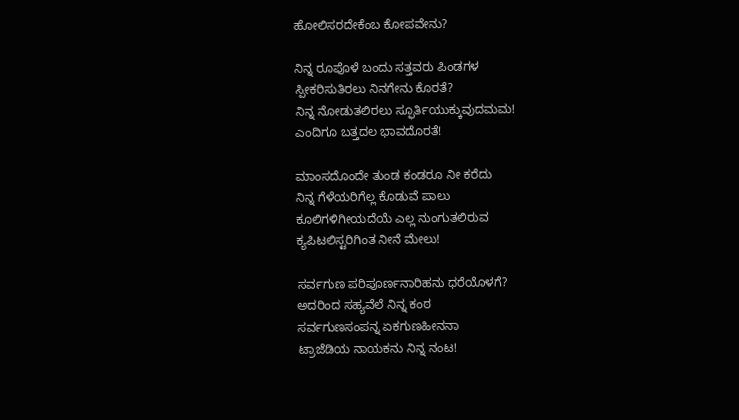ಹೋಲಿಸರದೇಕೆಂಬ ಕೋಪವೇನು?

ನಿನ್ನ ರೂಪೊಳೆ ಬಂದು ಸತ್ತವರು ಪಿಂಡಗಳ
ಸ್ಪೀಕರಿಸುತಿರಲು ನಿನಗೇನು ಕೊರತೆ?
ನಿನ್ನ ನೋಡುತಲಿರಲು ಸ್ಫೂರ್ತಿಯುಕ್ಕುವುದಮಮ!
ಎಂದಿಗೂ ಬತ್ತದಲ ಭಾವದೊರತೆ!

ಮಾಂಸದೊಂದೇ ತುಂಡ ಕಂಡರೂ ನೀ ಕರೆದು
ನಿನ್ನ ಗೆಳೆಯರಿಗೆಲ್ಲ ಕೊಡುವೆ ಪಾಲು
ಕೂಲಿಗಳಿಗೀಯದೆಯೆ ಎಲ್ಲ ನುಂಗುತಲಿರುವ
ಕ್ಯಪಿಟಲಿಸ್ಟರಿಗಿಂತ ನೀನೆ ಮೇಲು!

ಸರ್ವಗುಣ ಪರಿಪೂರ್ಣನಾರಿಹನು ಧರೆಯೊಳಗೆ?
ಅದರಿಂದ ಸಹ್ಯವೆಲೆ ನಿನ್ನ ಕಂಠ
ಸರ್ವಗುಣಸಂಪನ್ನ ಏಕಗುಣಹೀನನಾ
ಟ್ರಾಜೆಡಿಯ ನಾಯಕನು ನಿನ್ನ ನಂಟ!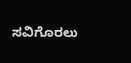ಸವಿಗೊರಲು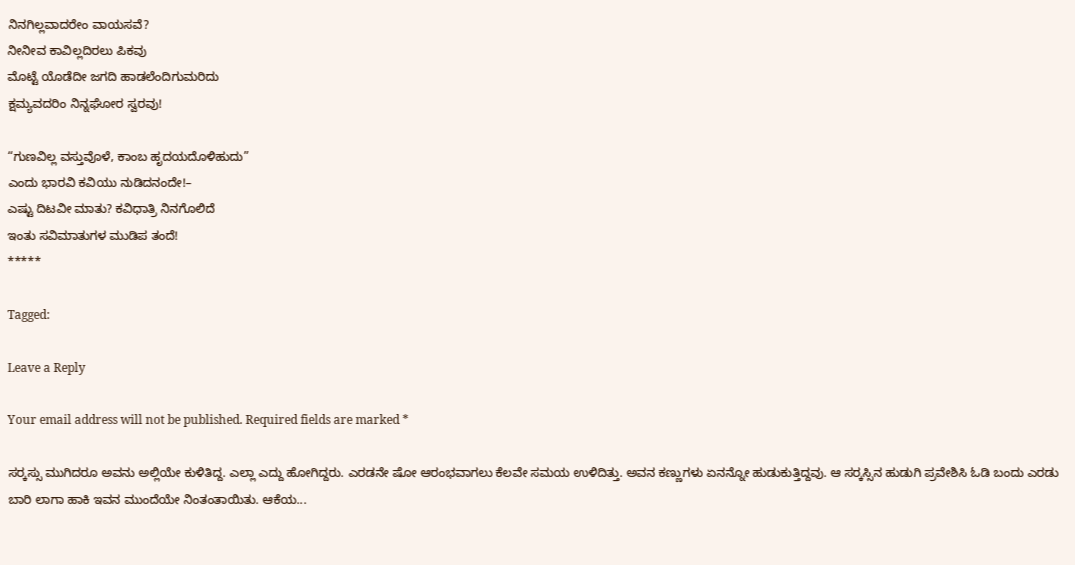ನಿನಗಿಲ್ಲವಾದರೇಂ ವಾಯಸವೆ?
ನೀನೀವ ಕಾವಿಲ್ಲದಿರಲು ಪಿಕವು
ಮೊಟ್ಟೆ ಯೊಡೆದೀ ಜಗದಿ ಹಾಡಲೆಂದಿಗುಮರಿದು
ಕ್ಷಮ್ಯವದರಿಂ ನಿನ್ನಘೋರ ಸ್ವರವು!

“ಗುಣವಿಲ್ಲ ವಸ್ತುವೊಳೆ, ಕಾಂಬ ಹೃದಯದೊಳಿಹುದು”
ಎಂದು ಭಾರವಿ ಕವಿಯು ನುಡಿದನಂದೇ!–
ಎಷ್ಟು ದಿಟವೀ ಮಾತು? ಕವಿಧಾತ್ರಿ ನಿನಗೊಲಿದೆ
ಇಂತು ಸವಿಮಾತುಗಳ ಮುಡಿಪ ತಂದೆ!
*****

Tagged:

Leave a Reply

Your email address will not be published. Required fields are marked *

ಸರ್‍ಕಸ್ಸು ಮುಗಿದರೂ ಅವನು ಅಲ್ಲಿಯೇ ಕುಳಿತಿದ್ದ. ಎಲ್ಲಾ ಎದ್ದು ಹೋಗಿದ್ದರು. ಎರಡನೇ ಷೋ ಆರಂಭವಾಗಲು ಕೆಲವೇ ಸಮಯ ಉಳಿದಿತ್ತು. ಅವನ ಕಣ್ಣುಗಳು ಏನನ್ನೋ ಹುಡುಕುತ್ತಿದ್ದವು. ಆ ಸರ್‍ಕಸ್ಸಿನ ಹುಡುಗಿ ಪ್ರವೇಶಿಸಿ ಓಡಿ ಬಂದು ಎರಡು ಬಾರಿ ಲಾಗಾ ಹಾಕಿ ಇವನ ಮುಂದೆಯೇ ನಿಂತಂತಾಯಿತು. ಆಕೆಯ...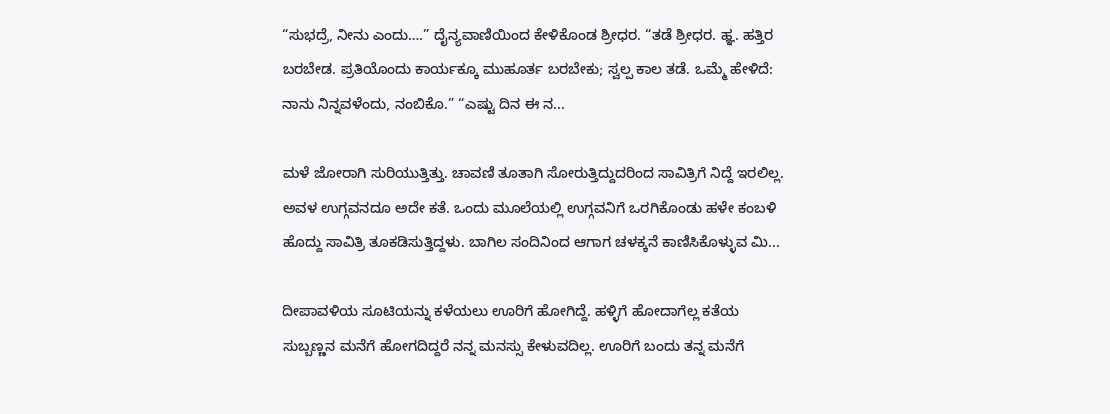“ಸುಭದ್ರೆ, ನೀನು ಎಂದು….” ದೈನ್ಯವಾಣಿಯಿಂದ ಕೇಳಿಕೊಂಡ ಶ್ರೀಧರ. “ತಡೆ ಶ್ರೀಧರ. ಹ್ಞ. ಹತ್ತಿರ ಬರಬೇಡ. ಪ್ರತಿಯೊಂದು ಕಾರ್ಯಕ್ಕೂ ಮುಹೂರ್ತ ಬರಬೇಕು; ಸ್ವಲ್ಪ ಕಾಲ ತಡೆ. ಒಮ್ಮೆ ಹೇಳಿದೆ: ನಾನು ನಿನ್ನವಳೆಂದು, ನಂಬಿಕೊ.” “ಎಷ್ಟು ದಿನ ಈ ನ...

ಮಳೆ ಜೋರಾಗಿ ಸುರಿಯುತ್ತಿತ್ತು. ಚಾವಣಿ ತೂತಾಗಿ ಸೋರುತ್ತಿದ್ದುದರಿಂದ ಸಾವಿತ್ರಿಗೆ ನಿದ್ದೆ ಇರಲಿಲ್ಲ. ಅವಳ ಉಗ್ಗವನದೂ ಅದೇ ಕತೆ. ಒಂದು ಮೂಲೆಯಲ್ಲಿ ಉಗ್ಗವನಿಗೆ ಒರಗಿಕೊಂಡು ಹಳೇ ಕಂಬಳಿ ಹೊದ್ದು ಸಾವಿತ್ರಿ ತೂಕಡಿಸುತ್ತಿದ್ದಳು. ಬಾಗಿಲ ಸಂದಿನಿಂದ ಆಗಾಗ ಚಳಕ್ಕನೆ ಕಾಣಿಸಿಕೊಳ್ಳುವ ಮಿ...

ದೀಪಾವಳಿಯ ಸೂಟಿಯನ್ನು ಕಳೆಯಲು ಊರಿಗೆ ಹೋಗಿದ್ದೆ. ಹಳ್ಳಿಗೆ ಹೋದಾಗೆಲ್ಲ ಕತೆಯ ಸುಬ್ಬಣ್ಣನ ಮನೆಗೆ ಹೋಗದಿದ್ದರೆ ನನ್ನ ಮನಸ್ಸು ಕೇಳುವದಿಲ್ಲ. ಊರಿಗೆ ಬಂದು ತನ್ನ ಮನೆಗೆ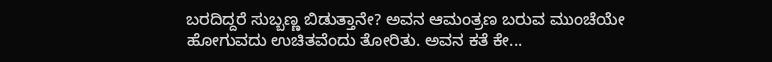ಬರದಿದ್ದರೆ ಸುಬ್ಬಣ್ಣ ಬಿಡುತ್ತಾನೇ? ಅವನ ಆಮಂತ್ರಣ ಬರುವ ಮುಂಚೆಯೇ ಹೋಗುವದು ಉಚಿತವೆಂದು ತೋರಿತು. ಅವನ ಕತೆ ಕೇ...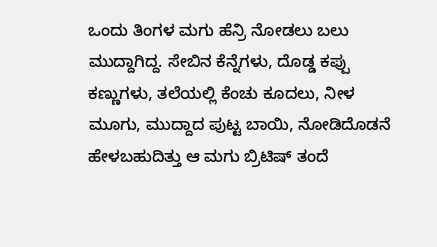ಒಂದು ತಿಂಗಳ ಮಗು ಹೆನ್ರಿ ನೋಡಲು ಬಲು ಮುದ್ದಾಗಿದ್ದ. ಸೇಬಿನ ಕೆನ್ನೆಗಳು, ದೊಡ್ಡ ಕಪ್ಪು ಕಣ್ಣುಗಳು, ತಲೆಯಲ್ಲಿ ಕೆಂಚು ಕೂದಲು, ನೀಳ ಮೂಗು, ಮುದ್ದಾದ ಪುಟ್ಟ ಬಾಯಿ, ನೋಡಿದೊಡನೆ ಹೇಳಬಹುದಿತ್ತು ಆ ಮಗು ಬ್ರಿಟಿಷ್ ತಂದೆ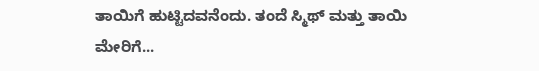ತಾಯಿಗೆ ಹುಟ್ಟಿದವನೆಂದು. ತಂದೆ ಸ್ಮಿಥ್ ಮತ್ತು ತಾಯಿ ಮೇರಿಗೆ...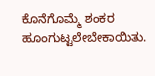ಕೊನೆಗೊಮ್ಮೆ ಶಂಕರ ಹೂಂಗುಟ್ಟಲೇಬೇಕಾಯಿತು.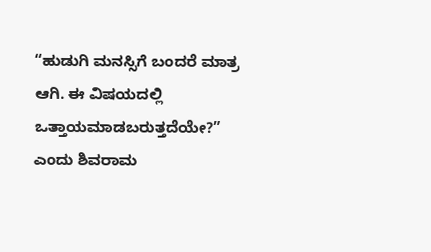“ಹುಡುಗಿ ಮನಸ್ಸಿಗೆ ಬಂದರೆ ಮಾತ್ರ ಆಗಿ. ಈ ವಿಷಯದಲ್ಲಿ ಒತ್ತಾಯಮಾಡಬರುತ್ತದೆಯೇ?” ಎಂದು ಶಿವರಾಮ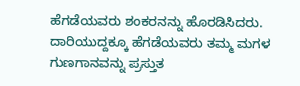ಹೆಗಡೆಯವರು ಶಂಕರನನ್ನು ಹೊರಡಿಸಿದರು. ದಾರಿಯುದ್ದಕ್ಕೂ ಹೆಗಡೆಯವರು ತಮ್ಮ ಮಗಳ ಗುಣಗಾನವನ್ನು ಪ್ರಸ್ತುತ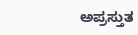ಅಪ್ರಸ್ತುತ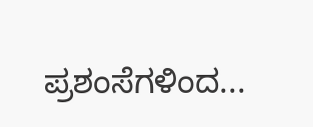ಪ್ರಶಂಸೆಗಳಿಂದ...